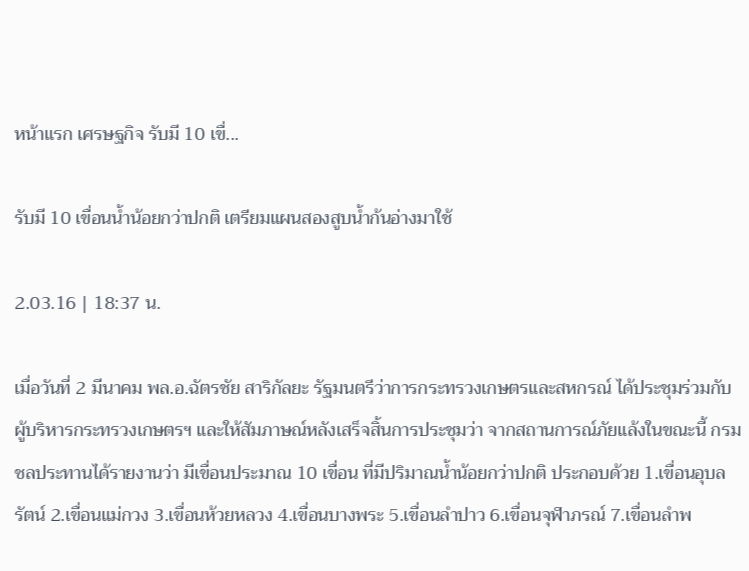หน้าแรก เศรษฐกิจ รับมี 10 เขื่...

รับมี 10 เขื่อนน้ำน้อยกว่าปกติ เตรียมแผนสองสูบน้ำก้นอ่างมาใช้

2.03.16 | 18:37 น.

เมื่อวันที่ 2 มีนาคม พล.อ.ฉัตรชัย สาริกัลยะ รัฐมนตรีว่าการกระทรวงเกษตรและสหกรณ์ ได้ประชุมร่วมกับผู้บริหารกระทรวงเกษตรฯ และให้สัมภาษณ์หลังเสร็จสิ้นการประชุมว่า จากสถานการณ์ภัยแล้งในขณะนี้ กรมชลประทานได้รายงานว่า มีเขื่อนประมาณ 10 เขื่อน ที่มีปริมาณน้ำน้อยกว่าปกติ ประกอบด้วย 1.เขื่อนอุบลรัตน์ 2.เขื่อนแม่กวง 3.เขื่อนห้วยหลวง 4.เขื่อนบางพระ 5.เขื่อนลำปาว 6.เขื่อนจุฬาภรณ์ 7.เขื่อนลำพ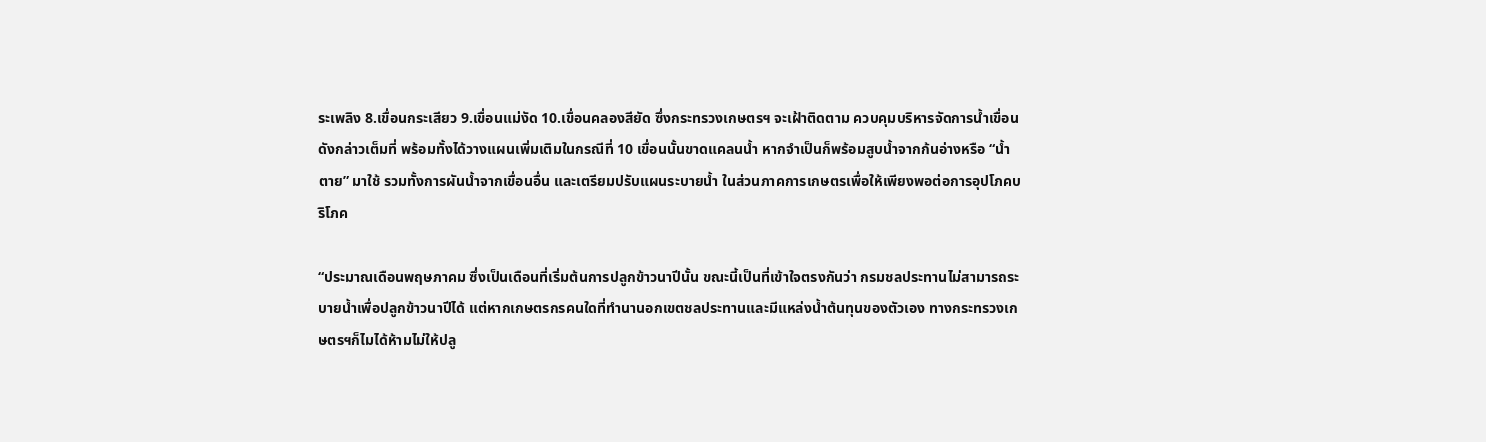ระเพลิง 8.เขื่อนกระเสียว 9.เขื่อนแม่งัด 10.เขื่อนคลองสียัด ซึ่งกระทรวงเกษตรฯ จะเฝ้าติดตาม ควบคุมบริหารจัดการน้ำเขื่อนดังกล่าวเต็มที่ พร้อมทั้งได้วางแผนเพิ่มเติมในกรณีที่ 10 เขื่อนนั้นขาดแคลนน้ำ หากจำเป็นก็พร้อมสูบน้ำจากก้นอ่างหรือ “น้ำตาย” มาใช้ รวมทั้งการผันน้ำจากเขื่อนอื่น และเตรียมปรับแผนระบายน้ำ ในส่วนภาคการเกษตรเพื่อให้เพียงพอต่อการอุปโภคบริโภค

“ประมาณเดือนพฤษภาคม ซึ่งเป็นเดือนที่เริ่มต้นการปลูกข้าวนาปีนั้น ขณะนี้เป็นที่เข้าใจตรงกันว่า กรมชลประทานไม่สามารถระบายน้ำเพื่อปลูกข้าวนาปีได้ แต่หากเกษตรกรคนใดที่ทำนานอกเขตชลประทานและมีแหล่งน้ำต้นทุนของตัวเอง ทางกระทรวงเกษตรฯก็ไมได้ห้ามไม่ให้ปลู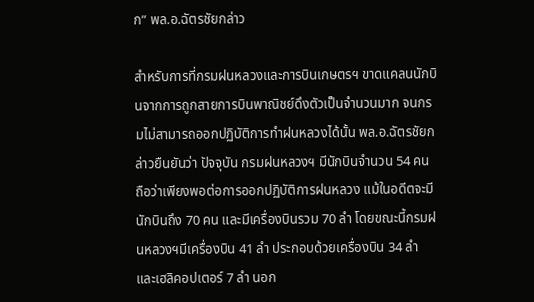ก” พล.อ.ฉัตรชัยกล่าว

สำหรับการที่กรมฝนหลวงและการบินเกษตรฯ ขาดแคลนนักบินจากการถูกสายการบินพาณิชย์ดึงตัวเป็นจำนวนมาก จนกรมไม่สามารถออกปฏิบัติการทำฝนหลวงได้นั้น พล.อ.ฉัตรชัยกล่าวยืนยันว่า ปัจจุบัน กรมฝนหลวงฯ มีนักบินจำนวน 54 คน ถือว่าเพียงพอต่อการออกปฏิบัติการฝนหลวง แม้ในอดีตจะมีนักบินถึง 70 คน และมีเครื่องบินรวม 70 ลำ โดยขณะนี้กรมฝนหลวงฯมีเครื่องบิน 41 ลำ ประกอบด้วยเครื่องบิน 34 ลำ และเฮลิคอปเตอร์ 7 ลำ นอก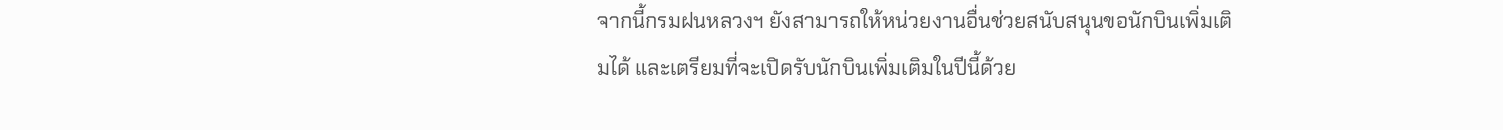จากนี้กรมฝนหลวงฯ ยังสามารถให้หน่วยงานอื่นช่วยสนับสนุนขอนักบินเพิ่มเติมได้ และเตรียมที่จะเปิดรับนักบินเพิ่มเติมในปีนี้ด้วย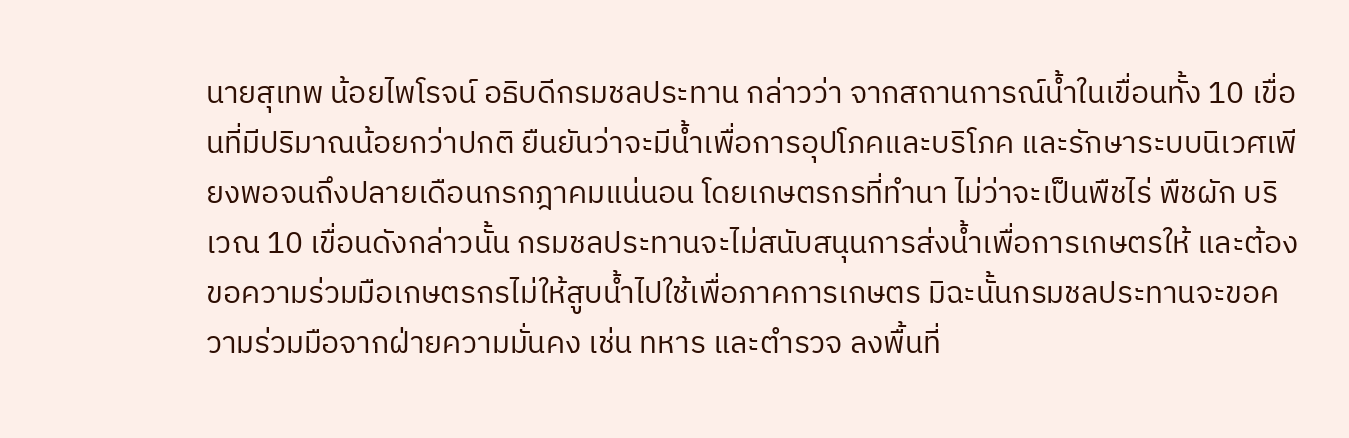นายสุเทพ น้อยไพโรจน์ อธิบดีกรมชลประทาน กล่าวว่า จากสถานการณ์น้ำในเขื่อนทั้ง 10 เขื่อนที่มีปริมาณน้อยกว่าปกติ ยืนยันว่าจะมีน้ำเพื่อการอุปโภคและบริโภค และรักษาระบบนิเวศเพียงพอจนถึงปลายเดือนกรกฎาคมแน่นอน โดยเกษตรกรที่ทำนา ไม่ว่าจะเป็นพืชไร่ พืชผัก บริเวณ 10 เขื่อนดังกล่าวนั้น กรมชลประทานจะไม่สนับสนุนการส่งน้ำเพื่อการเกษตรให้ และต้องขอความร่วมมือเกษตรกรไม่ให้สูบน้ำไปใช้เพื่อภาคการเกษตร มิฉะนั้นกรมชลประทานจะขอความร่วมมือจากฝ่ายความมั่นคง เช่น ทหาร และตำรวจ ลงพื้นที่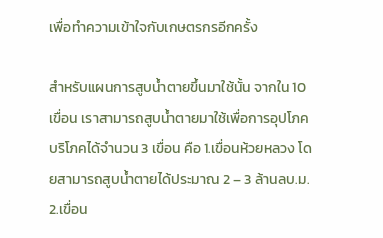เพื่อทำความเข้าใจกับเกษตรกรอีกครั้ง

สำหรับแผนการสูบน้ำตายขึ้นมาใช้นั้น จากใน 10 เขื่อน เราสามารถสูบน้ำตายมาใช้เพื่อการอุปโภคบริโภคได้จำนวน 3 เขื่อน คือ 1.เขื่อนห้วยหลวง โดยสามารถสูบน้ำตายได้ประมาณ 2 – 3 ล้านลบ.ม. 2.เขื่อน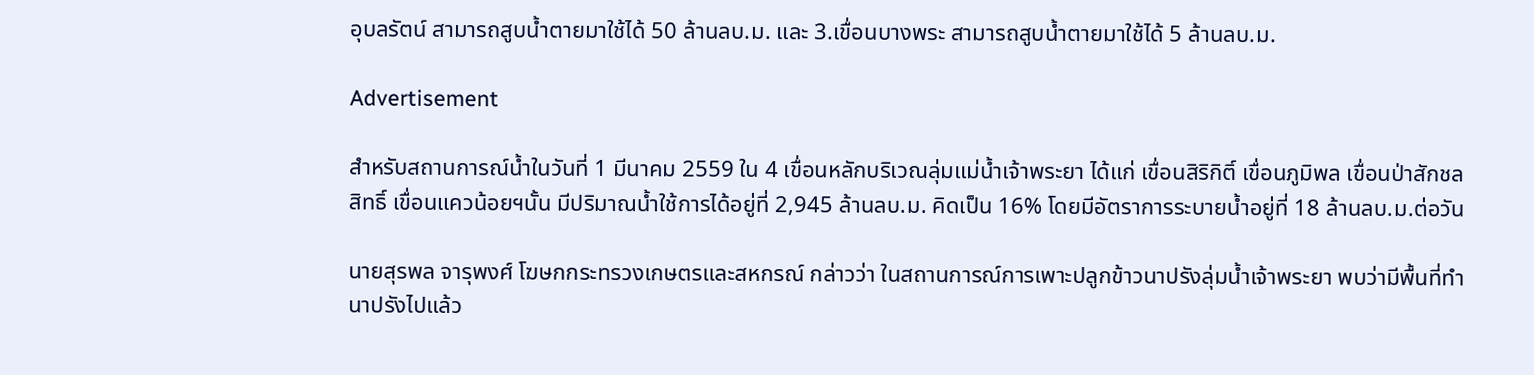อุบลรัตน์ สามารถสูบน้ำตายมาใช้ได้ 50 ล้านลบ.ม. และ 3.เขื่อนบางพระ สามารถสูบน้ำตายมาใช้ได้ 5 ล้านลบ.ม.

Advertisement

สำหรับสถานการณ์น้ำในวันที่ 1 มีนาคม 2559 ใน 4 เขื่อนหลักบริเวณลุ่มแม่น้ำเจ้าพระยา ได้แก่ เขื่อนสิริกิติ์ เขื่อนภูมิพล เขื่อนป่าสักชลสิทธิ์ เขื่อนแควน้อยฯนั้น มีปริมาณน้ำใช้การได้อยู่ที่ 2,945 ล้านลบ.ม. คิดเป็น 16% โดยมีอัตราการระบายน้ำอยู่ที่ 18 ล้านลบ.ม.ต่อวัน

นายสุรพล จารุพงศ์ โฆษกกระทรวงเกษตรและสหกรณ์ กล่าวว่า ในสถานการณ์การเพาะปลูกข้าวนาปรังลุ่มน้ำเจ้าพระยา พบว่ามีพื้นที่ทำนาปรังไปแล้ว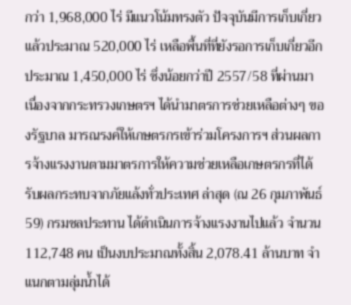กว่า 1,968,000 ไร่ มีแนวโน้มทรงตัว ปัจจุบันมีการเก็บเกี่ยวแล้วประมาณ 520,000 ไร่ เหลือพื้นที่ที่ยังรอการเก็บเกี่ยวอีกประมาณ 1,450,000 ไร่ ซึ่งน้อยกว่าปี 2557/58 ที่ผ่านมา เนื่องจากกระทรวงเกษตรฯ ได้นำมาตรการช่วยเหลือต่างๆ ของรัฐบาล มารณรงค์ให้เกษตรกรเข้าร่วมโครงการฯ ส่วนผลการจ้างแรงงานตามมาตรการให้ความช่วยเหลือเกษตรกรที่ได้รับผลกระทบจากภัยแล้งทั่วประเทศ ล่าสุด (ณ 26 กุมภาพันธ์ 59) กรมชลประทาน ได้ดำเนินการจ้างแรงงานไปแล้ว จำนวน 112,748 คน เป็นงบประมาณทั้งสิ้น 2,078.41 ล้านบาท จำแนกตามลุ่มน้ำได้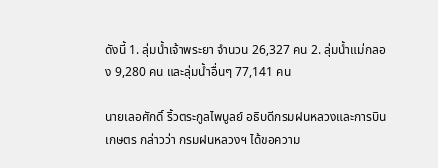ดังนี้ 1. ลุ่มน้ำเจ้าพระยา จำนวน 26,327 คน 2. ลุ่มน้ำแม่กลอง 9,280 คน และลุ่มน้ำอื่นๆ 77,141 คน

นายเลอศักดิ์ ริ้วตระกูลไพบูลย์ อธิบดีกรมฝนหลวงและการบินเกษตร กล่าวว่า กรมฝนหลวงฯ ได้ขอความ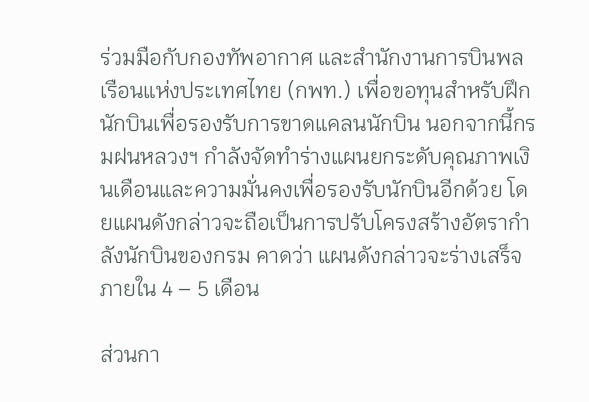ร่วมมือกับกองทัพอากาศ และสำนักงานการบินพลเรือนแห่งประเทศไทย (กพท.) เพื่อขอทุนสำหรับฝึกนักบินเพื่อรองรับการขาดแคลนนักบิน นอกจากนี้กรมฝนหลวงฯ กำลังจัดทำร่างแผนยกระดับคุณภาพเงินเดือนและความมั่นคงเพื่อรองรับนักบินอีกด้วย โดยแผนดังกล่าวจะถือเป็นการปรับโครงสร้างอัตรากำลังนักบินของกรม คาดว่า แผนดังกล่าวจะร่างเสร็จภายใน 4 – 5 เดือน

ส่วนกา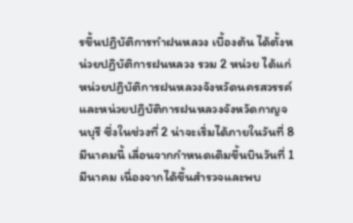รขึ้นปฏิบัติการทำฝนหลวง เบื้องต้น ได้ตั้งหน่วยปฏิบัติการฝนหลวง รวม 2 หน่วย ได้แก่ หน่วยปฏิบัติการฝนหลวงจังหวัดนครสวรรค์ และหน่วยปฏิบัติการฝนหลวงจังหวัดกาญจนบุรี ซึ่งในช่วงที่ 2 น่าจะเริ่มได้ภายในวันที่ 8 มีนาคมนี้ เลื่อนจากกำหนดเดิมขึ้นบินวันที่ 1 มีนาคม เนื่องจากได้ขึ้นสำรวจและพบ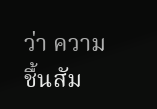ว่า ความชื้นสัม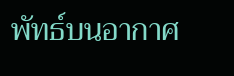พัทธ์บนอากาศ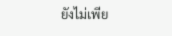ยังไม่เพีย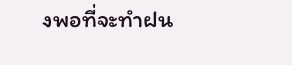งพอที่จะทำฝน